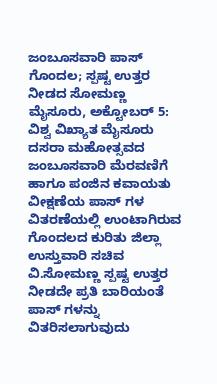ಜಂಬೂಸವಾರಿ ಪಾಸ್ ಗೊಂದಲ; ಸ್ಪಷ್ಟ ಉತ್ತರ ನೀಡದ ಸೋಮಣ್ಣ
ಮೈಸೂರು, ಅಕ್ಟೋಬರ್ 5: ವಿಶ್ವ ವಿಖ್ಯಾತ ಮೈಸೂರು ದಸರಾ ಮಹೋತ್ಸವದ ಜಂಬೂಸವಾರಿ ಮೆರವಣಿಗೆ ಹಾಗೂ ಪಂಜಿನ ಕವಾಯತು ವೀಕ್ಷಣೆಯ ಪಾಸ್ ಗಳ ವಿತರಣೆಯಲ್ಲಿ ಉಂಟಾಗಿರುವ ಗೊಂದಲದ ಕುರಿತು ಜಿಲ್ಲಾ ಉಸ್ತುವಾರಿ ಸಚಿವ ವಿ.ಸೋಮಣ್ಣ ಸ್ಪಷ್ಟ ಉತ್ತರ ನೀಡದೇ ಪ್ರತಿ ಬಾರಿಯಂತೆ ಪಾಸ್ ಗಳನ್ನು ವಿತರಿಸಲಾಗುವುದು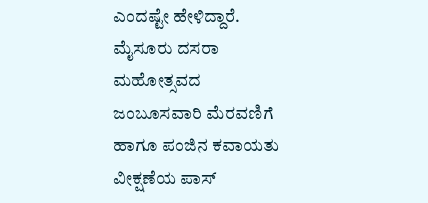ಎಂದಷ್ಟೇ ಹೇಳಿದ್ದಾರೆ.
ಮೈಸೂರು ದಸರಾ ಮಹೋತ್ಸವದ ಜಂಬೂಸವಾರಿ ಮೆರವಣಿಗೆ ಹಾಗೂ ಪಂಜಿನ ಕವಾಯತು ವೀಕ್ಷಣೆಯ ಪಾಸ್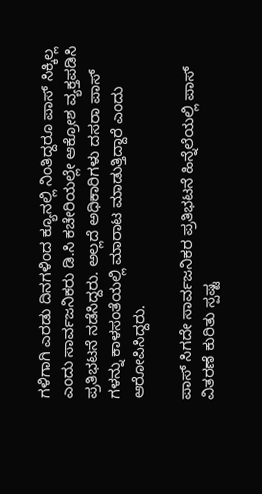ಗಳಿಗಾಗಿ ಎರಡು ದಿನಗಳಿಂದ ಕ್ಯೂನಲ್ಲಿ ನಿಂತಿದ್ದರೂ ಪಾಸ್ ಸಿಕ್ಕಿಲ್ಲ ಎಂದು ಸಾರ್ವಜನಿಕರು ಡಿ.ಸಿ ಕಚೇರಿಯಲ್ಲೇ ಆಕ್ರೋಶ ವ್ಯಕ್ತಪಡಿಸಿ ಪ್ರತಿಭಟನೆ ನಡೆಸಿದ್ದರು. ಅಲ್ಲದೆ ಅಧಿಕಾರಿಗಳು ದಸರಾ ಪಾಸ್ ಗಳನ್ನು ಕಾಳಸಂತೆಯಲ್ಲಿ ಮಾರಾಟ ಮಾಡುತ್ತಿದ್ದಾರೆ ಎಂದು ಆರೋಪಿಸಿದ್ದರು.

ಪಾಸ್ ಸಿಗದೇ ಸಾರ್ವಜನಿಕರ ಪ್ರತಿಭಟನೆ ಹಿನ್ನೆಲೆಯಲ್ಲಿ ಪಾಸ್ ವಿತರಣೆ ಕುರಿತು ಸ್ಪಷ್ಟ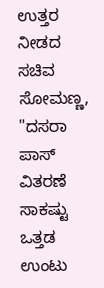ಉತ್ತರ ನೀಡದ ಸಚಿವ ಸೋಮಣ್ಣ, "ದಸರಾ ಪಾಸ್ ವಿತರಣೆ ಸಾಕಷ್ಟು ಒತ್ತಡ ಉಂಟು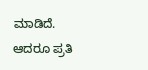ಮಾಡಿದೆ. ಆದರೂ ಪ್ರತಿ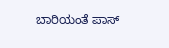ಬಾರಿಯಂತೆ ಪಾಸ್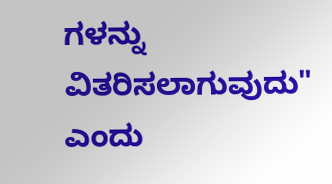ಗಳನ್ನು ವಿತರಿಸಲಾಗುವುದು" ಎಂದು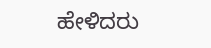ಹೇಳಿದರು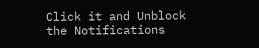Click it and Unblock the Notifications